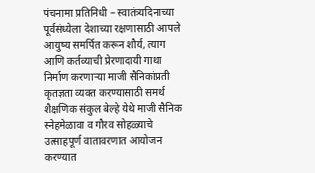पंचनामा प्रतिनिधी – स्वातंत्र्यदिनाच्या पूर्वसंध्येला देशाच्या रक्षणासाठी आपले आयुष्य समर्पित करून शौर्य, त्याग आणि कर्तव्याची प्रेरणादायी गाथा निर्माण करणाऱ्या माजी सैनिकांप्रती कृतज्ञता व्यक्त करण्यासाठी समर्थ शैक्षणिक संकुल बेल्हे येथे माजी सैनिक स्नेहमेळावा व गौरव सोहळ्याचे उत्साहपूर्ण वातावरणात आयोजन करण्यात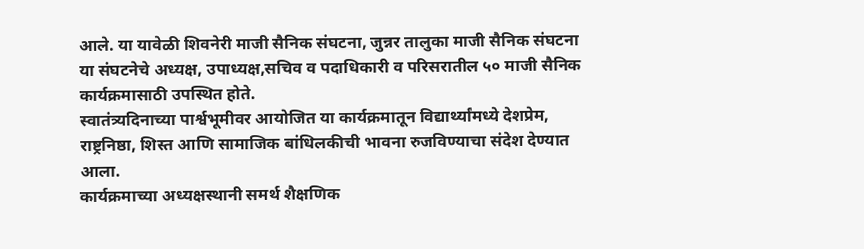आले. या यावेळी शिवनेरी माजी सैनिक संघटना, जुन्नर तालुका माजी सैनिक संघटना या संघटनेचे अध्यक्ष, उपाध्यक्ष,सचिव व पदाधिकारी व परिसरातील ५० माजी सैनिक कार्यक्रमासाठी उपस्थित होते.
स्वातंत्र्यदिनाच्या पार्श्वभूमीवर आयोजित या कार्यक्रमातून विद्यार्थ्यांमध्ये देशप्रेम, राष्ट्रनिष्ठा, शिस्त आणि सामाजिक बांधिलकीची भावना रुजविण्याचा संदेश देण्यात आला.
कार्यक्रमाच्या अध्यक्षस्थानी समर्थ शैक्षणिक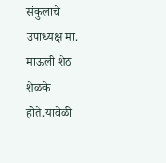संकुलाचे उपाध्यक्ष मा. माऊली शेठ शेळके होते.यावेळी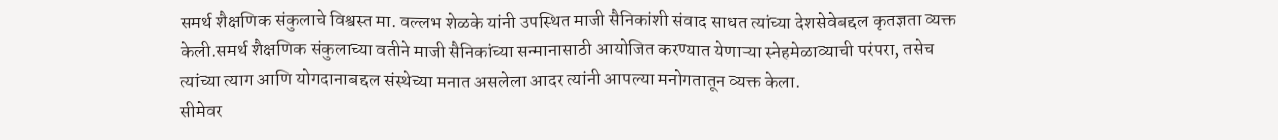समर्थ शैक्षणिक संकुलाचे विश्वस्त मा. वल्लभ शेळके यांनी उपस्थित माजी सैनिकांशी संवाद साधत त्यांच्या देशसेवेबद्दल कृतज्ञता व्यक्त केली.समर्थ शैक्षणिक संकुलाच्या वतीने माजी सैनिकांच्या सन्मानासाठी आयोजित करण्यात येणाऱ्या स्नेहमेळाव्याची परंपरा, तसेच त्यांच्या त्याग आणि योगदानाबद्दल संस्थेच्या मनात असलेला आदर त्यांनी आपल्या मनोगतातून व्यक्त केला.
सीमेवर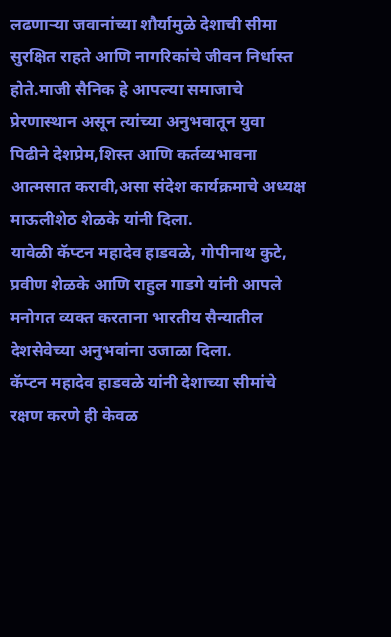लढणाऱ्या जवानांच्या शौर्यामुळे देशाची सीमा सुरक्षित राहते आणि नागरिकांचे जीवन निर्धास्त होते.माजी सैनिक हे आपल्या समाजाचे प्रेरणास्थान असून त्यांच्या अनुभवातून युवा पिढीने देशप्रेम,शिस्त आणि कर्तव्यभावना आत्मसात करावी,असा संदेश कार्यक्रमाचे अध्यक्ष माऊलीशेठ शेळके यांनी दिला.
यावेळी कॅप्टन महादेव हाडवळे, गोपीनाथ कुटे, प्रवीण शेळके आणि राहुल गाडगे यांनी आपले मनोगत व्यक्त करताना भारतीय सैन्यातील देशसेवेच्या अनुभवांना उजाळा दिला.
कॅप्टन महादेव हाडवळे यांनी देशाच्या सीमांचे रक्षण करणे ही केवळ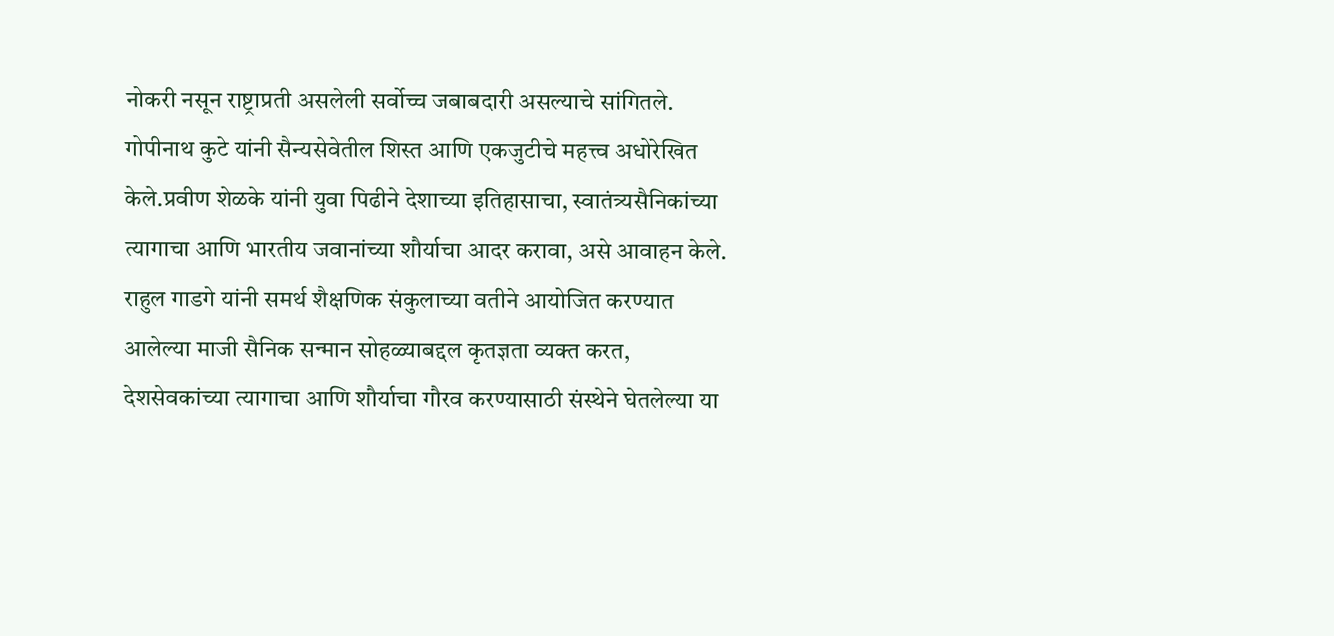नोकरी नसून राष्ट्राप्रती असलेली सर्वोच्च जबाबदारी असल्याचे सांगितले. गोपीनाथ कुटे यांनी सैन्यसेवेतील शिस्त आणि एकजुटीचे महत्त्व अधोरेखित केले.प्रवीण शेळके यांनी युवा पिढीने देशाच्या इतिहासाचा, स्वातंत्र्यसैनिकांच्या त्यागाचा आणि भारतीय जवानांच्या शौर्याचा आदर करावा, असे आवाहन केले.
राहुल गाडगे यांनी समर्थ शैक्षणिक संकुलाच्या वतीने आयोजित करण्यात आलेल्या माजी सैनिक सन्मान सोहळ्याबद्दल कृतज्ञता व्यक्त करत, देशसेवकांच्या त्यागाचा आणि शौर्याचा गौरव करण्यासाठी संस्थेने घेतलेल्या या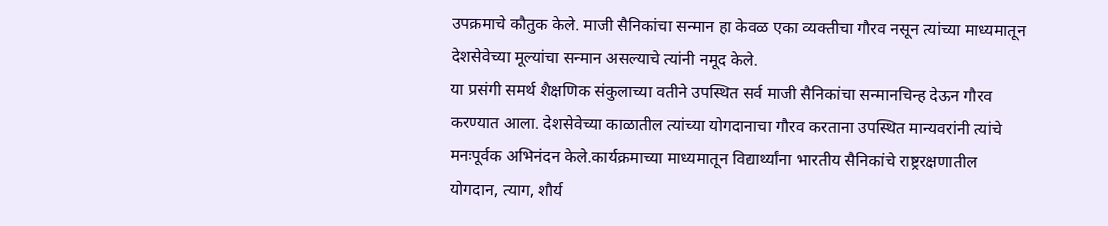उपक्रमाचे कौतुक केले. माजी सैनिकांचा सन्मान हा केवळ एका व्यक्तीचा गौरव नसून त्यांच्या माध्यमातून देशसेवेच्या मूल्यांचा सन्मान असल्याचे त्यांनी नमूद केले.
या प्रसंगी समर्थ शैक्षणिक संकुलाच्या वतीने उपस्थित सर्व माजी सैनिकांचा सन्मानचिन्ह देऊन गौरव करण्यात आला. देशसेवेच्या काळातील त्यांच्या योगदानाचा गौरव करताना उपस्थित मान्यवरांनी त्यांचे मनःपूर्वक अभिनंदन केले.कार्यक्रमाच्या माध्यमातून विद्यार्थ्यांना भारतीय सैनिकांचे राष्ट्ररक्षणातील योगदान, त्याग, शौर्य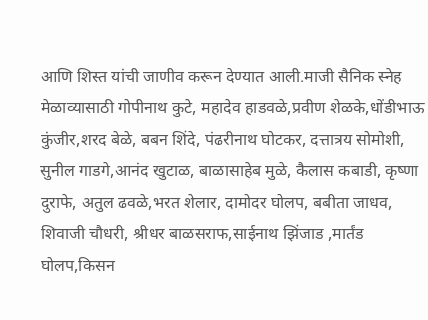आणि शिस्त यांची जाणीव करून देण्यात आली.माजी सैनिक स्नेह मेळाव्यासाठी गोपीनाथ कुटे, महादेव हाडवळे,प्रवीण शेळके,धोंडीभाऊ कुंजीर,शरद बेळे, बबन शिंदे, पंढरीनाथ घोटकर, दत्तात्रय सोमोशी, सुनील गाडगे,आनंद खुटाळ, बाळासाहेब मुळे, कैलास कबाडी, कृष्णा दुराफे, अतुल ढवळे,भरत शेलार, दामोदर घोलप, बबीता जाधव, शिवाजी चौधरी, श्रीधर बाळसराफ,साईनाथ झिंजाड ,मार्तंड घोलप,किसन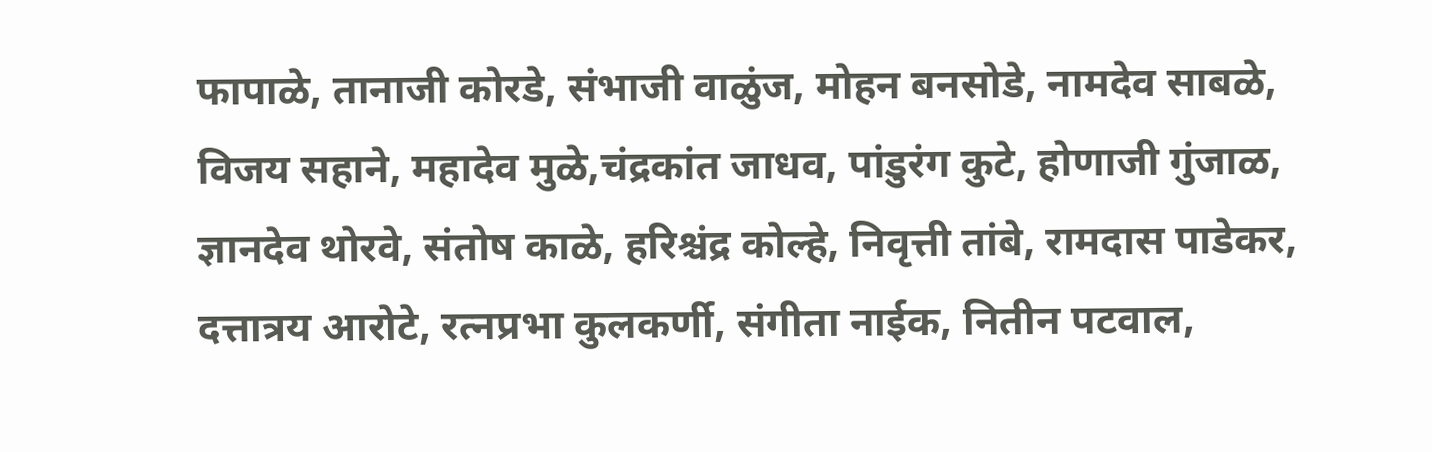फापाळे, तानाजी कोरडे, संभाजी वाळुंज, मोहन बनसोडे, नामदेव साबळे, विजय सहाने, महादेव मुळे,चंद्रकांत जाधव, पांडुरंग कुटे, होणाजी गुंजाळ, ज्ञानदेव थोरवे, संतोष काळे, हरिश्चंद्र कोल्हे, निवृत्ती तांबे, रामदास पाडेकर, दत्तात्रय आरोटे, रत्नप्रभा कुलकर्णी, संगीता नाईक, नितीन पटवाल,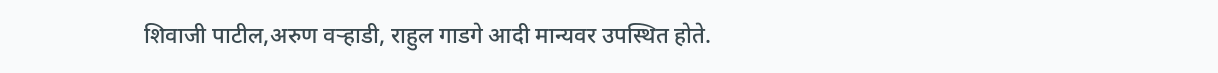शिवाजी पाटील,अरुण वऱ्हाडी, राहुल गाडगे आदी मान्यवर उपस्थित होते.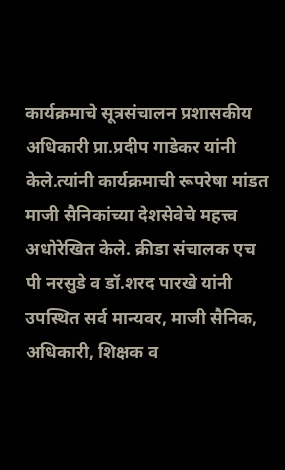कार्यक्रमाचे सूत्रसंचालन प्रशासकीय अधिकारी प्रा.प्रदीप गाडेकर यांनी केले.त्यांनी कार्यक्रमाची रूपरेषा मांडत माजी सैनिकांच्या देशसेवेचे महत्त्व अधोरेखित केले. क्रीडा संचालक एच पी नरसुडे व डॉ.शरद पारखे यांनी उपस्थित सर्व मान्यवर, माजी सैनिक, अधिकारी, शिक्षक व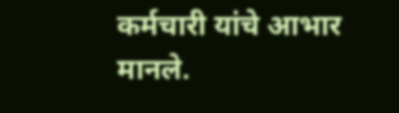कर्मचारी यांचे आभार मानले.